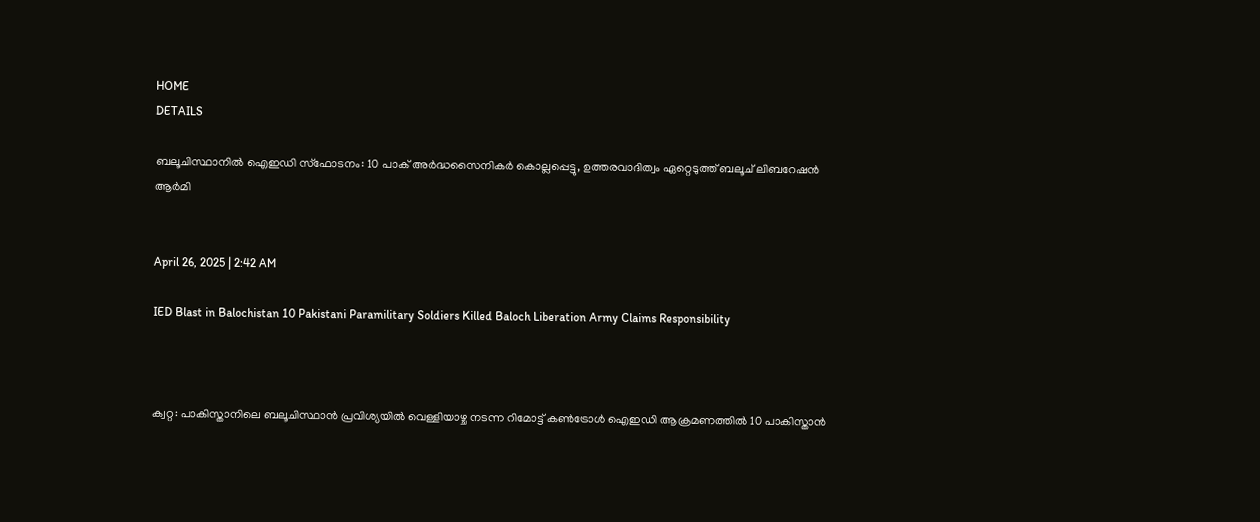HOME
DETAILS

ബലൂചിസ്ഥാനിൽ ഐഇഡി സ്ഫോടനം: 10 പാക് അർദ്ധസൈനികർ കൊല്ലപ്പെട്ടു, ഉത്തരവാദിത്വം ഏറ്റെടുത്ത് ബലൂച് ലിബറേഷൻ ആർമി


April 26, 2025 | 2:42 AM

IED Blast in Balochistan 10 Pakistani Paramilitary Soldiers Killed Baloch Liberation Army Claims Responsibility



ക്വറ്റ: പാകിസ്താനിലെ ബലൂചിസ്ഥാൻ പ്രവിശ്യയിൽ വെള്ളിയാഴ്ച നടന്ന റിമോട്ട് കൺട്രോൾ ഐഇഡി ആക്രമണത്തിൽ 10 പാകിസ്താൻ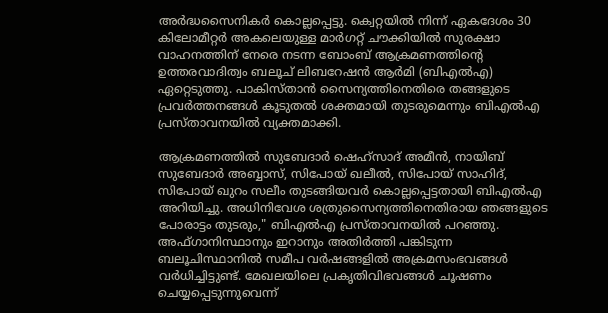അർദ്ധസൈനികർ കൊല്ലപ്പെട്ടു. ക്വെറ്റയിൽ നിന്ന് ഏകദേശം 30 കിലോമീറ്റർ അകലെയുള്ള മാർഗറ്റ് ചൗക്കിയിൽ സുരക്ഷാ വാഹനത്തിന് നേരെ നടന്ന ബോംബ് ആക്രമണത്തിന്റെ ഉത്തരവാദിത്വം ബലൂച് ലിബറേഷൻ ആർമി (ബിഎൽഎ) ഏറ്റെടുത്തു. പാകിസ്താൻ സൈന്യത്തിനെതിരെ തങ്ങളുടെ പ്രവർത്തനങ്ങൾ കൂടുതൽ ശക്തമായി തുടരുമെന്നും ബിഎൽഎ പ്രസ്താവനയിൽ വ്യക്തമാക്കി.

ആക്രമണത്തിൽ സുബേദാർ ഷെഹ്‌സാദ് അമീൻ, നായിബ് സുബേദാർ അബ്ബാസ്, സിപോയ് ഖലീൽ, സിപോയ് സാഹിദ്, സിപോയ് ഖുറം സലീം തുടങ്ങിയവർ കൊല്ലപ്പെട്ടതായി ബിഎൽഎ അറിയിച്ചു. അധിനിവേശ ശത്രുസൈന്യത്തിനെതിരായ ഞങ്ങളുടെ പോരാട്ടം തുടരും," ബിഎൽഎ പ്രസ്താവനയിൽ പറഞ്ഞു. അഫ്ഗാനിസ്ഥാനും ഇറാനും അതിർത്തി പങ്കിടുന്ന ബലൂചിസ്ഥാനിൽ സമീപ വർഷങ്ങളിൽ അക്രമസംഭവങ്ങൾ വർധിച്ചിട്ടുണ്ട്. മേഖലയിലെ പ്രകൃതിവിഭവങ്ങൾ ചൂഷണം ചെയ്യപ്പെടുന്നുവെന്ന്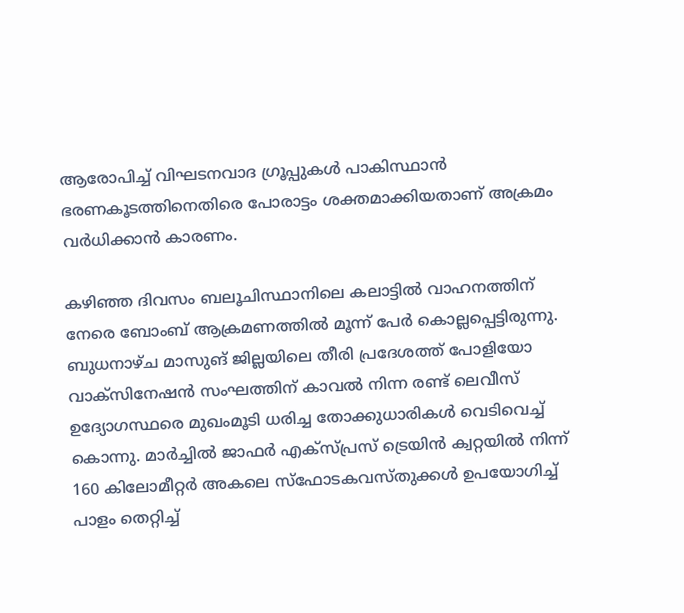ആരോപിച്ച് വിഘടനവാദ ഗ്രൂപ്പുകൾ പാകിസ്ഥാൻ ഭരണകൂടത്തിനെതിരെ പോരാട്ടം ശക്തമാക്കിയതാണ് അക്രമം വർധിക്കാൻ കാരണം.

കഴിഞ്ഞ ദിവസം ബലൂചിസ്ഥാനിലെ കലാട്ടിൽ വാഹനത്തിന് നേരെ ബോംബ് ആക്രമണത്തിൽ മൂന്ന് പേർ കൊല്ലപ്പെട്ടിരുന്നു. ബുധനാഴ്ച മാസുങ് ജില്ലയിലെ തീരി പ്രദേശത്ത് പോളിയോ വാക്സിനേഷൻ സംഘത്തിന് കാവൽ നിന്ന രണ്ട് ലെവീസ് ഉദ്യോഗസ്ഥരെ മുഖംമൂടി ധരിച്ച തോക്കുധാരികൾ വെടിവെച്ച് കൊന്നു. മാർച്ചിൽ ജാഫർ എക്സ്പ്രസ് ട്രെയിൻ ക്വറ്റയിൽ നിന്ന് 160 കിലോമീറ്റർ അകലെ സ്ഫോടകവസ്തുക്കൾ ഉപയോഗിച്ച് പാളം തെറ്റിച്ച്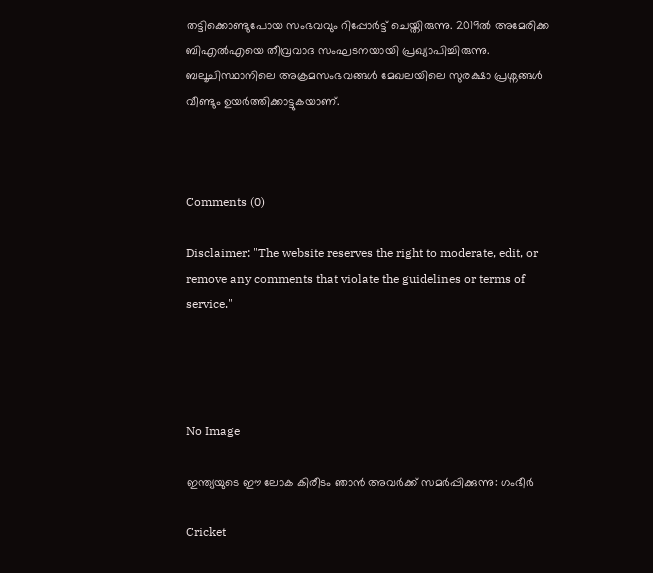തട്ടിക്കൊണ്ടുപോയ സംഭവവും റിപ്പോർട്ട് ചെയ്തിരുന്നു. 2019ൽ അമേരിക്ക ബിഎൽഎയെ തീവ്രവാദ സംഘടനയായി പ്രഖ്യാപിച്ചിരുന്നു. ബലൂചിസ്ഥാനിലെ അക്രമസംഭവങ്ങൾ മേഖലയിലെ സുരക്ഷാ പ്രശ്നങ്ങൾ വീണ്ടും ഉയർത്തിക്കാട്ടുകയാണ്.



Comments (0)

Disclaimer: "The website reserves the right to moderate, edit, or remove any comments that violate the guidelines or terms of service."




No Image

ഇന്ത്യയുടെ ഈ ലോക കിരീടം ഞാൻ അവർക്ക് സമർപ്പിക്കുന്നു: ഗംഭീർ

Cricket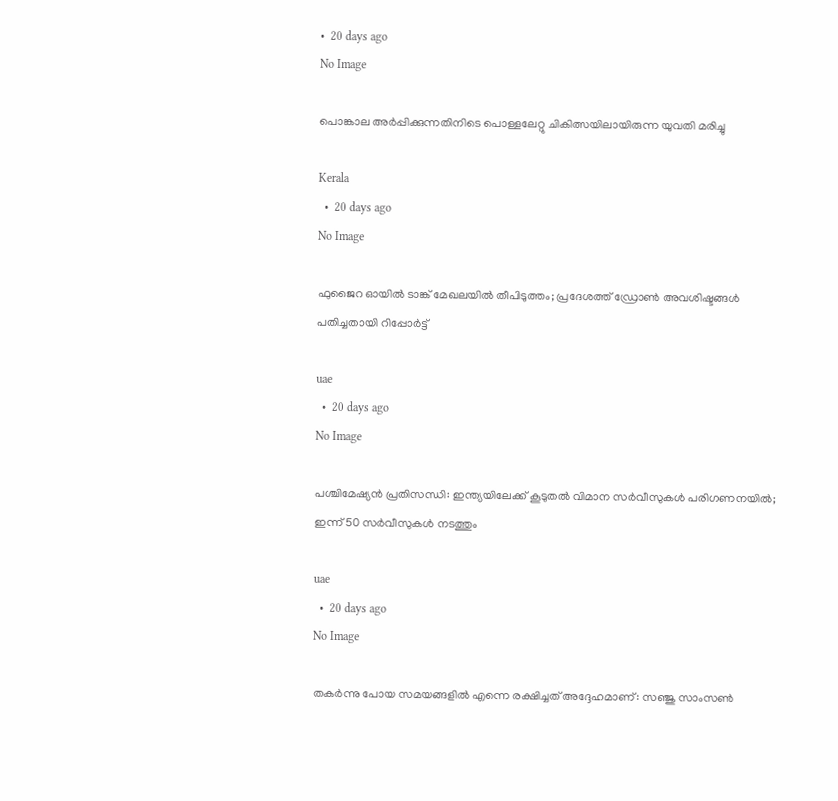•  20 days ago
No Image

പൊങ്കാല അർപ്പിക്കുന്നതിനിടെ പൊള്ളലേറ്റു ചികിത്സയിലായിരുന്ന യുവതി മരിച്ചു

Kerala
  •  20 days ago
No Image

ഫുജൈറ ഓയിൽ ടാങ്ക് മേഖലയിൽ തീപിടുത്തം; പ്രദേശത്ത് ഡ്രോൺ അവശിഷ്ടങ്ങൾ പതിച്ചതായി റിപ്പോർട്ട്

uae
  •  20 days ago
No Image

പശ്ചിമേഷ്യൻ പ്രതിസന്ധി: ഇന്ത്യയിലേക്ക് കൂടുതൽ വിമാന സർവീസുകൾ പരിഗണനയിൽ; ഇന്ന് 50 സർവീസുകൾ നടത്തും

uae
  •  20 days ago
No Image

തകർന്നു പോയ സമയങ്ങളിൽ എന്നെ രക്ഷിച്ചത് അദ്ദേഹമാണ്: സഞ്ജു സാംസൺ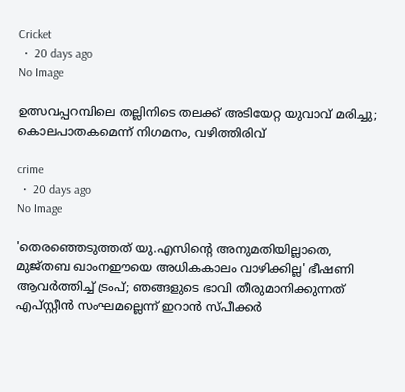Cricket
  •  20 days ago
No Image

ഉത്സവപ്പറമ്പിലെ തല്ലിനിടെ തലക്ക് അടിയേറ്റ യുവാവ് മരിച്ചു; കൊലപാതകമെന്ന് നിഗമനം, വഴിത്തിരിവ്

crime
  •  20 days ago
No Image

'തെരഞ്ഞെടുത്തത് യു.എസിന്റെ അനുമതിയില്ലാതെ, മുജ്തബ ഖാംനഈയെ അധികകാലം വാഴിക്കില്ല' ഭീഷണി ആവര്‍ത്തിച്ച് ട്രംപ്; ഞങ്ങളുടെ ഭാവി തീരുമാനിക്കുന്നത് എപ്സ്റ്റീന്‍ സംഘമല്ലെന്ന് ഇറാന്‍ സ്പീക്കര്‍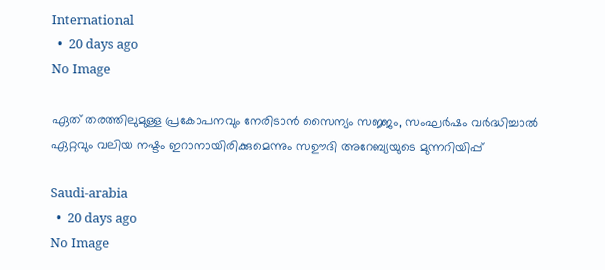International
  •  20 days ago
No Image

ഏത് തരത്തിലുമുള്ള പ്രകോപനവും നേരിടാൻ സൈന്യം സജ്ജം, സംഘർഷം വർദ്ധിച്ചാൽ ഏറ്റവും വലിയ നഷ്ടം ഇറാനായിരിക്കുമെന്നും സഊദി അറേബ്യയുടെ മുന്നറിയിപ്പ്

Saudi-arabia
  •  20 days ago
No Image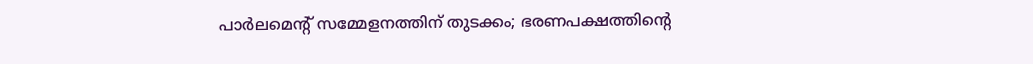പാർലമെന്റ് സമ്മേളനത്തിന് തുടക്കം; ഭരണപക്ഷത്തിന്റെ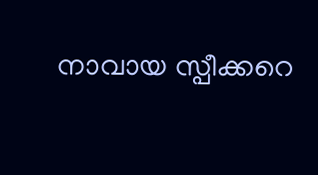നാവായ സ്പീക്കറെ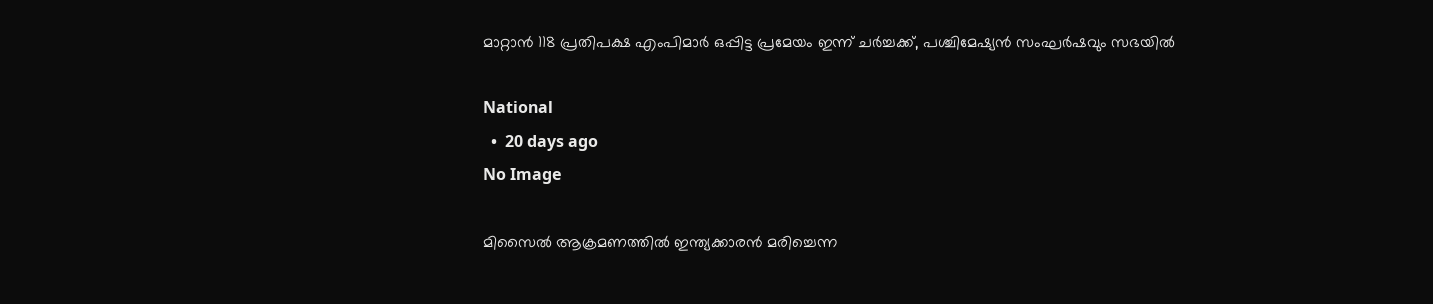മാറ്റാൻ 118 പ്രതിപക്ഷ എംപിമാർ ഒപ്പിട്ട പ്രമേയം ഇന്ന് ചർച്ചക്ക്, പശ്ചിമേഷ്യൻ സംഘർഷവും സഭയിൽ

National
  •  20 days ago
No Image

മിസൈൽ ആക്രമണത്തിൽ ഇന്ത്യക്കാരൻ മരിച്ചെന്ന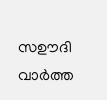സഊദി വാർത്ത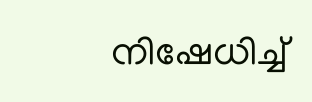നിഷേധിച്ച്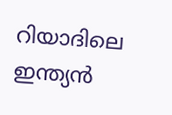റിയാദിലെ ഇന്ത്യൻ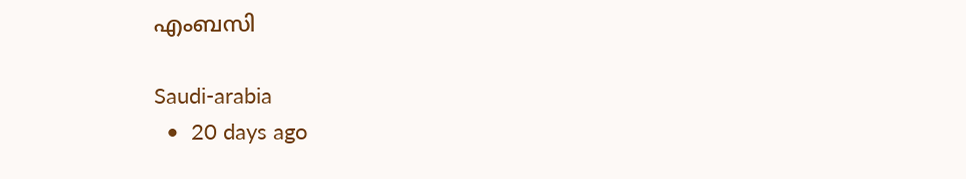എംബസി

Saudi-arabia
  •  20 days ago